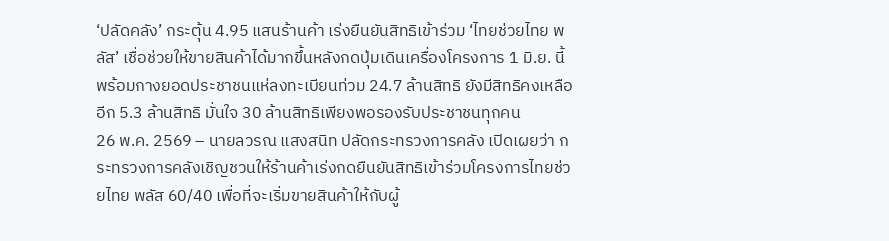‘ปลัดคลัง’ กระตุ้น 4.95 แสนร้านค้า เร่งยืนยันสิทธิเข้าร่วม ‘ไทยช่วยไทย พลัส’ เชื่อช่วยให้ขายสินค้าได้มากขึ้นหลังกดปุ่มเดินเครื่องโครงการ 1 มิ.ย. นี้ พร้อมกางยอดประชาชนแห่ลงทะเบียนท่วม 24.7 ล้านสิทธิ ยังมีสิทธิคงเหลืออีก 5.3 ล้านสิทธิ มั่นใจ 30 ล้านสิทธิเพียงพอรองรับประชาชนทุกคน
26 พ.ค. 2569 – นายลวรณ แสงสนิท ปลัดกระทรวงการคลัง เปิดเผยว่า กระทรวงการคลังเชิญชวนให้ร้านค้าเร่งกดยืนยันสิทธิเข้าร่วมโครงการไทยช่วยไทย พลัส 60/40 เพื่อที่จะเริ่มขายสินค้าให้กับผู้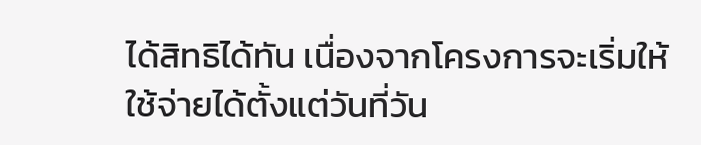ได้สิทธิได้ทัน เนื่องจากโครงการจะเริ่มให้ใช้จ่ายได้ตั้งแต่วันที่วัน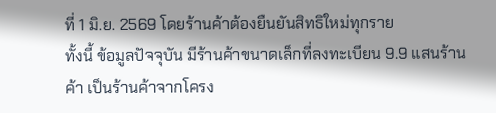ที่ 1 มิ.ย. 2569 โดยร้านค้าต้องยืนยันสิทธิใหม่ทุกราย
ทั้งนี้ ข้อมูลปัจจุบัน มีร้านค้าขนาดเล็กที่ลงทะเบียน 9.9 แสนร้านค้า เป็นร้านค้าจากโครง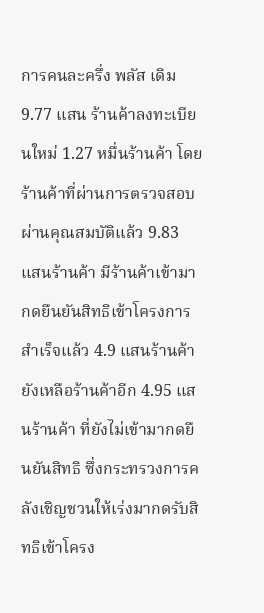การคนละครึ่ง พลัส เดิม 9.77 แสน ร้านค้าลงทะเบียนใหม่ 1.27 หมื่นร้านค้า โดยร้านค้าที่ผ่านการตรวจสอบผ่านคุณสมบัติแล้ว 9.83 แสนร้านค้า มีร้านค้าเข้ามากดยืนยันสิทธิเข้าโครงการสำเร็จแล้ว 4.9 แสนร้านค้า ยังเหลือร้านค้าอีก 4.95 แสนร้านค้า ที่ยังไม่เข้ามากดยืนยันสิทธิ ซึ่งกระทรวงการคลังเชิญชวนให้เร่งมากดรับสิทธิเข้าโครง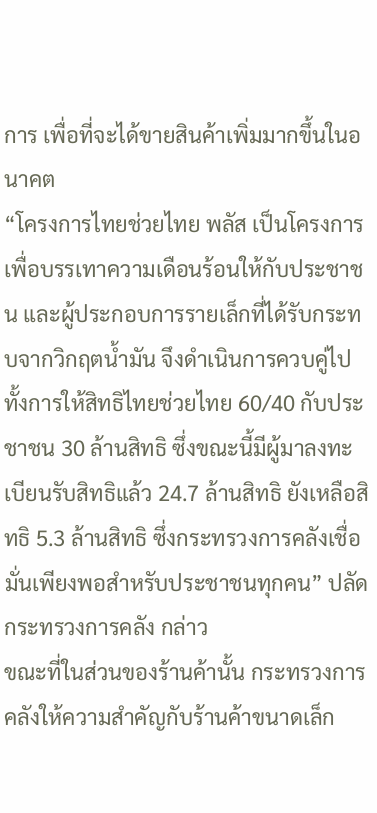การ เพื่อที่จะได้ขายสินค้าเพิ่มมากขึ้นในอนาคต
“โครงการไทยช่วยไทย พลัส เป็นโครงการเพื่อบรรเทาความเดือนร้อนให้กับประชาชน และผู้ประกอบการรายเล็กที่ได้รับกระทบจากวิกฤตน้ำมัน จึงดำเนินการควบคู่ไปทั้งการให้สิทธิไทยช่วยไทย 60/40 กับประชาชน 30 ล้านสิทธิ ซึ่งขณะนี้มีผู้มาลงทะเบียนรับสิทธิแล้ว 24.7 ล้านสิทธิ ยังเหลือสิทธิ 5.3 ล้านสิทธิ ซึ่งกระทรวงการคลังเชื่อมั่นเพียงพอสำหรับประชาชนทุกคน” ปลัดกระทรวงการคลัง กล่าว
ขณะที่ในส่วนของร้านค้านั้น กระทรวงการคลังให้ความสำคัญกับร้านค้าขนาดเล็ก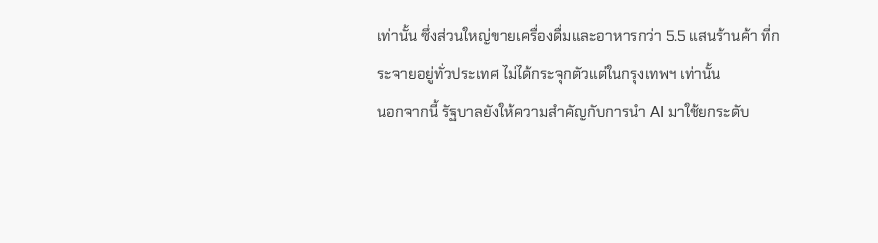เท่านั้น ซึ่งส่วนใหญ่ขายเครื่องดื่มและอาหารกว่า 5.5 แสนร้านค้า ที่กระจายอยู่ทั่วประเทศ ไม่ได้กระจุกตัวแต่ในกรุงเทพฯ เท่านั้น
นอกจากนี้ รัฐบาลยังให้ความสำคัญกับการนำ AI มาใช้ยกระดับ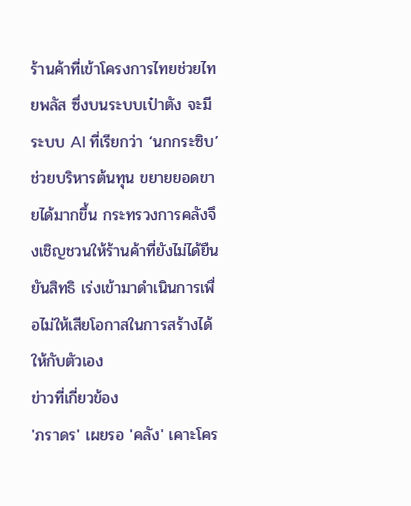ร้านค้าที่เข้าโครงการไทยช่วยไทยพลัส ซึ่งบนระบบเป๋าตัง จะมีระบบ AI ที่เรียกว่า ‘นกกระซิบ’ ช่วยบริหารต้นทุน ขยายยอดขายได้มากขึ้น กระทรวงการคลังจึงเชิญชวนให้ร้านค้าที่ยังไม่ได้ยืนยันสิทธิ เร่งเข้ามาดำเนินการเพื่อไม่ให้เสียโอกาสในการสร้างได้ให้กับตัวเอง
ข่าวที่เกี่ยวข้อง
'ภราดร' เผยรอ 'คลัง' เคาะโคร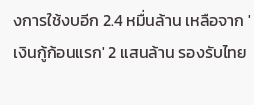งการใช้งบอีก 2.4 หมื่นล้าน เหลือจาก 'เงินกู้ก้อนแรก' 2 แสนล้าน รองรับไทย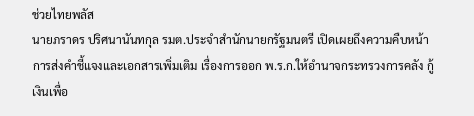ช่วยไทยพลัส
นายภราดร ปริศนานันทกุล รมต.ประจำสำนักนายกรัฐมนตรี เปิดเผยถึงความคืบหน้าการส่งคำชี้แจงและเอกสารเพิ่มเติม เรื่องการออก พ.ร.ก.ให้อำนาจกระทรวงการคลัง กู้เงินเพื่อ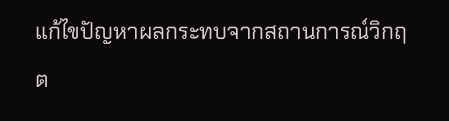แก้ไขปัญหาผลกระทบจากสถานการณ์วิกฤต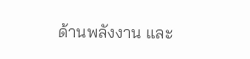ด้านพลังงาน และ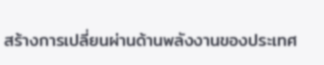สร้างการเปลี่ยนผ่านด้านพลังงานของประเทศ